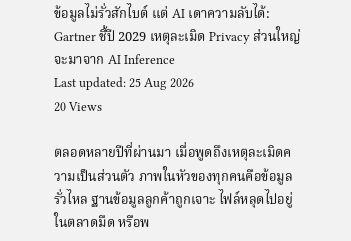ข้อมูลไม่รั่วสักไบต์ แต่ AI เดาความลับได้: Gartner ชี้ปี 2029 เหตุละเมิด Privacy ส่วนใหญ่จะมาจาก AI Inference
Last updated: 25 Aug 2026
20 Views

ตลอดหลายปีที่ผ่านมา เมื่อพูดถึงเหตุละเมิดความเป็นส่วนตัว ภาพในหัวของทุกคนคือข้อมูลรั่วไหล ฐานข้อมูลลูกค้าถูกเจาะ ไฟล์หลุดไปอยู่ในตลาดมืด หรือพ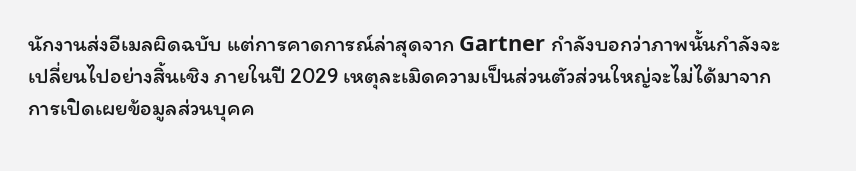นักงานส่งอีเมลผิดฉบับ แต่การคาดการณ์ล่าสุดจาก Gartner กำลังบอกว่าภาพนั้นกำลังจะเปลี่ยนไปอย่างสิ้นเชิง ภายในปี 2029 เหตุละเมิดความเป็นส่วนตัวส่วนใหญ่จะไม่ได้มาจากการเปิดเผยข้อมูลส่วนบุคค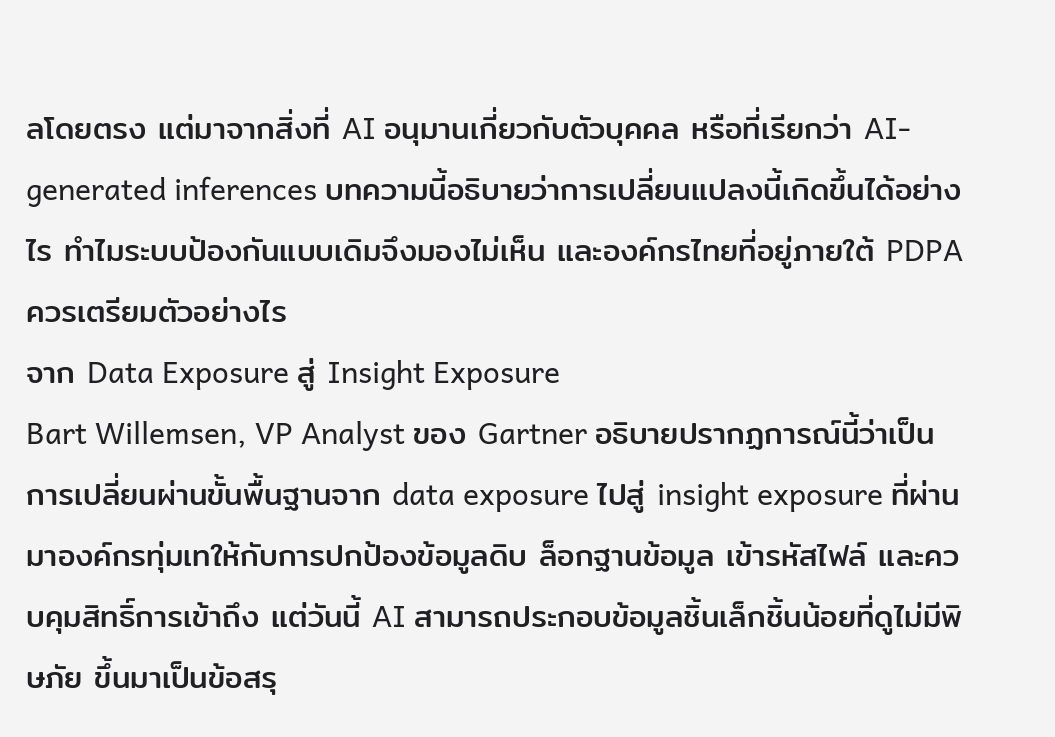ลโดยตรง แต่มาจากสิ่งที่ AI อนุมานเกี่ยวกับตัวบุคคล หรือที่เรียกว่า AI-generated inferences บทความนี้อธิบายว่าการเปลี่ยนแปลงนี้เกิดขึ้นได้อย่างไร ทำไมระบบป้องกันแบบเดิมจึงมองไม่เห็น และองค์กรไทยที่อยู่ภายใต้ PDPA ควรเตรียมตัวอย่างไร
จาก Data Exposure สู่ Insight Exposure
Bart Willemsen, VP Analyst ของ Gartner อธิบายปรากฏการณ์นี้ว่าเป็นการเปลี่ยนผ่านขั้นพื้นฐานจาก data exposure ไปสู่ insight exposure ที่ผ่านมาองค์กรทุ่มเทให้กับการปกป้องข้อมูลดิบ ล็อกฐานข้อมูล เข้ารหัสไฟล์ และควบคุมสิทธิ์การเข้าถึง แต่วันนี้ AI สามารถประกอบข้อมูลชิ้นเล็กชิ้นน้อยที่ดูไม่มีพิษภัย ขึ้นมาเป็นข้อสรุ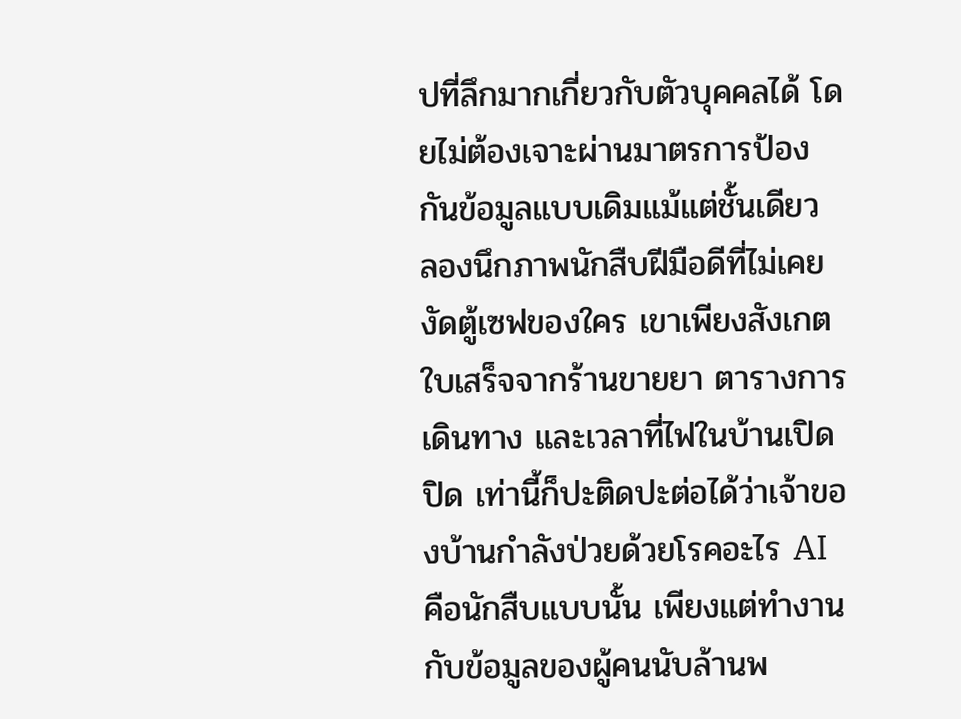ปที่ลึกมากเกี่ยวกับตัวบุคคลได้ โดยไม่ต้องเจาะผ่านมาตรการป้องกันข้อมูลแบบเดิมแม้แต่ชั้นเดียว
ลองนึกภาพนักสืบฝีมือดีที่ไม่เคยงัดตู้เซฟของใคร เขาเพียงสังเกตใบเสร็จจากร้านขายยา ตารางการเดินทาง และเวลาที่ไฟในบ้านเปิดปิด เท่านี้ก็ปะติดปะต่อได้ว่าเจ้าของบ้านกำลังป่วยด้วยโรคอะไร AI คือนักสืบแบบนั้น เพียงแต่ทำงานกับข้อมูลของผู้คนนับล้านพ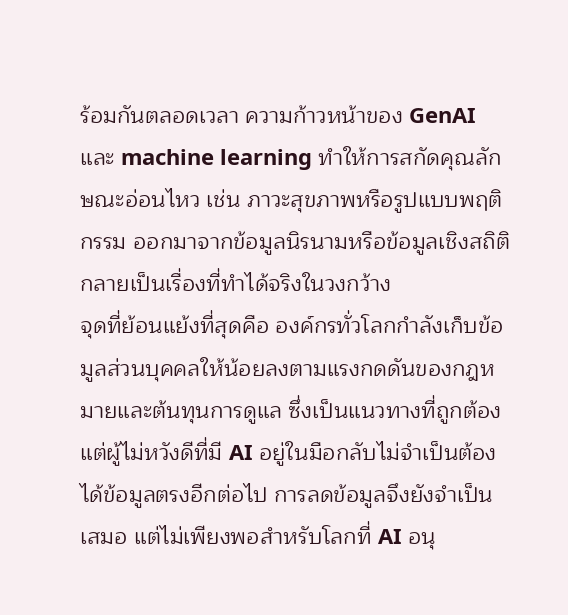ร้อมกันตลอดเวลา ความก้าวหน้าของ GenAI และ machine learning ทำให้การสกัดคุณลักษณะอ่อนไหว เช่น ภาวะสุขภาพหรือรูปแบบพฤติกรรม ออกมาจากข้อมูลนิรนามหรือข้อมูลเชิงสถิติ กลายเป็นเรื่องที่ทำได้จริงในวงกว้าง
จุดที่ย้อนแย้งที่สุดคือ องค์กรทั่วโลกกำลังเก็บข้อมูลส่วนบุคคลให้น้อยลงตามแรงกดดันของกฎหมายและต้นทุนการดูแล ซึ่งเป็นแนวทางที่ถูกต้อง แต่ผู้ไม่หวังดีที่มี AI อยู่ในมือกลับไม่จำเป็นต้องได้ข้อมูลตรงอีกต่อไป การลดข้อมูลจึงยังจำเป็นเสมอ แต่ไม่เพียงพอสำหรับโลกที่ AI อนุ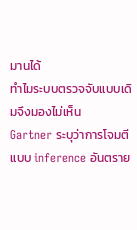มานได้
ทำไมระบบตรวจจับแบบเดิมจึงมองไม่เห็น
Gartner ระบุว่าการโจมตีแบบ inference อันตราย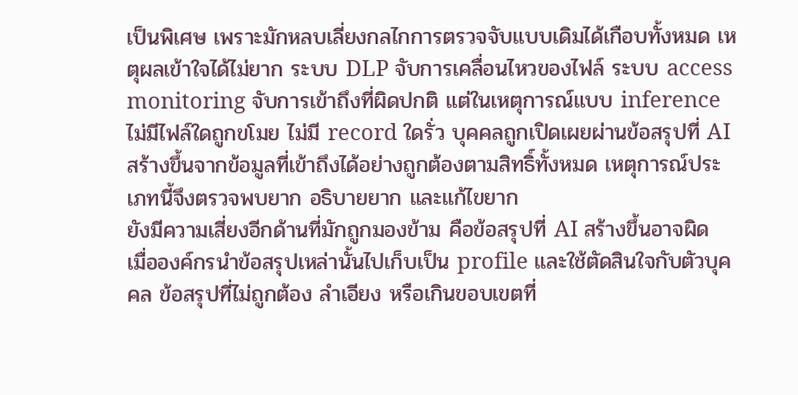เป็นพิเศษ เพราะมักหลบเลี่ยงกลไกการตรวจจับแบบเดิมได้เกือบทั้งหมด เหตุผลเข้าใจได้ไม่ยาก ระบบ DLP จับการเคลื่อนไหวของไฟล์ ระบบ access monitoring จับการเข้าถึงที่ผิดปกติ แต่ในเหตุการณ์แบบ inference ไม่มีไฟล์ใดถูกขโมย ไม่มี record ใดรั่ว บุคคลถูกเปิดเผยผ่านข้อสรุปที่ AI สร้างขึ้นจากข้อมูลที่เข้าถึงได้อย่างถูกต้องตามสิทธิ์ทั้งหมด เหตุการณ์ประเภทนี้จึงตรวจพบยาก อธิบายยาก และแก้ไขยาก
ยังมีความเสี่ยงอีกด้านที่มักถูกมองข้าม คือข้อสรุปที่ AI สร้างขึ้นอาจผิด เมื่อองค์กรนำข้อสรุปเหล่านั้นไปเก็บเป็น profile และใช้ตัดสินใจกับตัวบุคคล ข้อสรุปที่ไม่ถูกต้อง ลำเอียง หรือเกินขอบเขตที่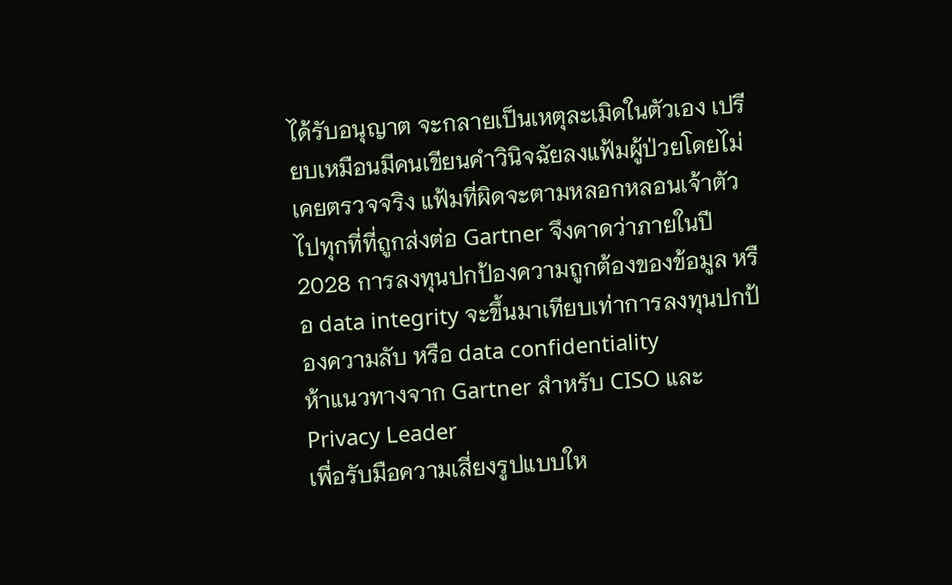ได้รับอนุญาต จะกลายเป็นเหตุละเมิดในตัวเอง เปรียบเหมือนมีคนเขียนคำวินิจฉัยลงแฟ้มผู้ป่วยโดยไม่เคยตรวจจริง แฟ้มที่ผิดจะตามหลอกหลอนเจ้าตัวไปทุกที่ที่ถูกส่งต่อ Gartner จึงคาดว่าภายในปี 2028 การลงทุนปกป้องความถูกต้องของข้อมูล หรือ data integrity จะขึ้นมาเทียบเท่าการลงทุนปกป้องความลับ หรือ data confidentiality
ห้าแนวทางจาก Gartner สำหรับ CISO และ Privacy Leader
เพื่อรับมือความเสี่ยงรูปแบบให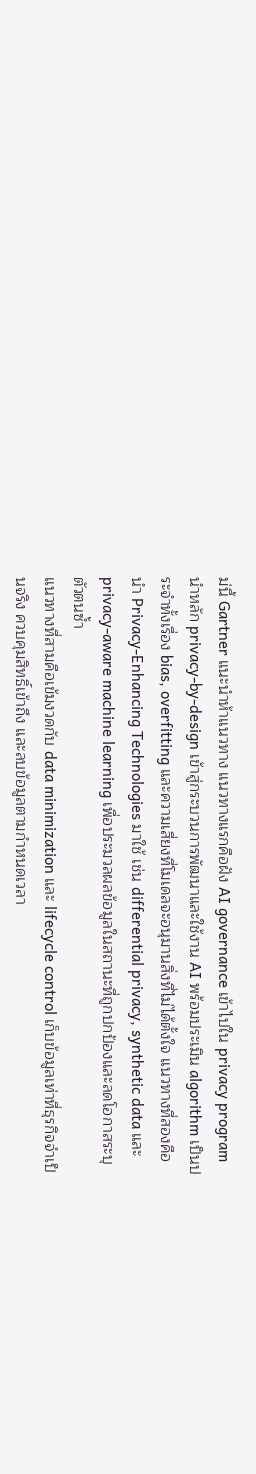ม่นี้ Gartner แนะนำห้าแนวทาง แนวทางแรกคือฝัง AI governance เข้าไปใน privacy program นำหลัก privacy-by-design เข้าสู่กระบวนการพัฒนาและใช้งาน AI พร้อมประเมิน algorithm เป็นประจำทั้งเรื่อง bias, overfitting และความเสี่ยงที่โมเดลจะอนุมานสิ่งที่ไม่ได้ตั้งใจ แนวทางที่สองคือนำ Privacy-Enhancing Technologies มาใช้ เช่น differential privacy, synthetic data และ privacy-aware machine learning เพื่อประมวลผลข้อมูลในสถานะที่ถูกปกป้องและลดโอกาสระบุตัวตนซ้ำ
แนวทางที่สามคือเข้มงวดกับ data minimization และ lifecycle control เก็บข้อมูลเท่าที่ธุรกิจจำเป็นจริง ควบคุมสิทธิ์เข้าถึง และลบข้อมูลตามกำหนดเวลา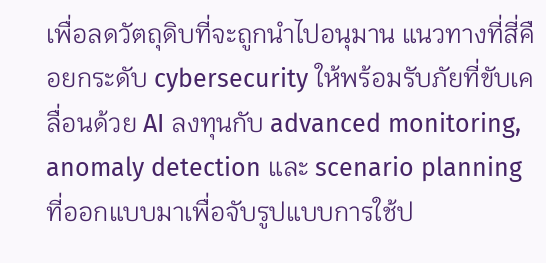เพื่อลดวัตถุดิบที่จะถูกนำไปอนุมาน แนวทางที่สี่คือยกระดับ cybersecurity ให้พร้อมรับภัยที่ขับเคลื่อนด้วย AI ลงทุนกับ advanced monitoring, anomaly detection และ scenario planning ที่ออกแบบมาเพื่อจับรูปแบบการใช้ป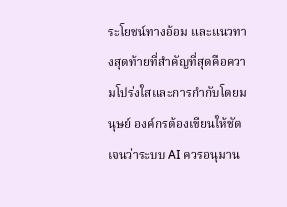ระโยชน์ทางอ้อม และแนวทางสุดท้ายที่สำคัญที่สุดคือความโปร่งใสและการกำกับโดยมนุษย์ องค์กรต้องเขียนให้ชัดเจนว่าระบบ AI ควรอนุมาน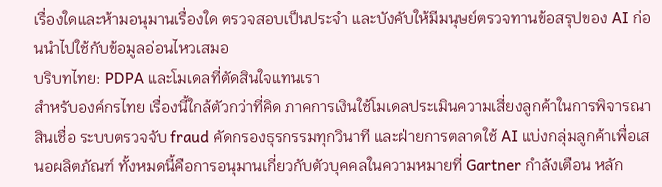เรื่องใดและห้ามอนุมานเรื่องใด ตรวจสอบเป็นประจำ และบังคับให้มีมนุษย์ตรวจทานข้อสรุปของ AI ก่อนนำไปใช้กับข้อมูลอ่อนไหวเสมอ
บริบทไทย: PDPA และโมเดลที่ตัดสินใจแทนเรา
สำหรับองค์กรไทย เรื่องนี้ใกล้ตัวกว่าที่คิด ภาคการเงินใช้โมเดลประเมินความเสี่ยงลูกค้าในการพิจารณาสินเชื่อ ระบบตรวจจับ fraud คัดกรองธุรกรรมทุกวินาที และฝ่ายการตลาดใช้ AI แบ่งกลุ่มลูกค้าเพื่อเสนอผลิตภัณฑ์ ทั้งหมดนี้คือการอนุมานเกี่ยวกับตัวบุคคลในความหมายที่ Gartner กำลังเตือน หลัก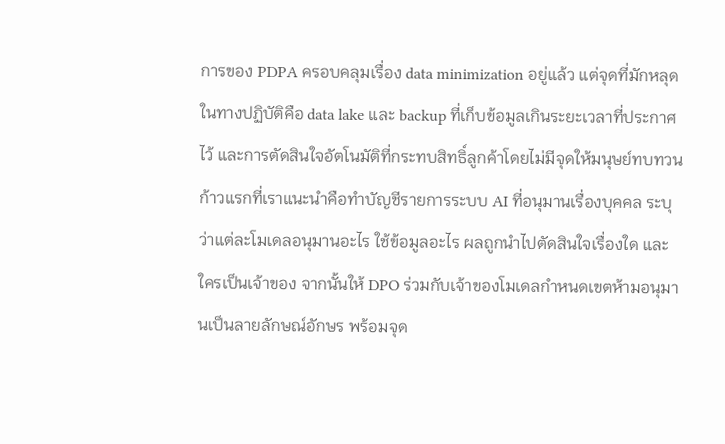การของ PDPA ครอบคลุมเรื่อง data minimization อยู่แล้ว แต่จุดที่มักหลุดในทางปฏิบัติคือ data lake และ backup ที่เก็บข้อมูลเกินระยะเวลาที่ประกาศไว้ และการตัดสินใจอัตโนมัติที่กระทบสิทธิ์ลูกค้าโดยไม่มีจุดให้มนุษย์ทบทวน
ก้าวแรกที่เราแนะนำคือทำบัญชีรายการระบบ AI ที่อนุมานเรื่องบุคคล ระบุว่าแต่ละโมเดลอนุมานอะไร ใช้ข้อมูลอะไร ผลถูกนำไปตัดสินใจเรื่องใด และใครเป็นเจ้าของ จากนั้นให้ DPO ร่วมกับเจ้าของโมเดลกำหนดเขตห้ามอนุมานเป็นลายลักษณ์อักษร พร้อมจุด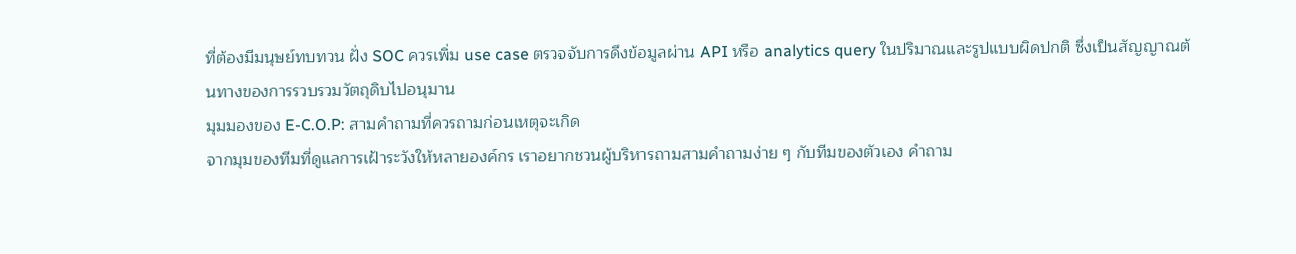ที่ต้องมีมนุษย์ทบทวน ฝั่ง SOC ควรเพิ่ม use case ตรวจจับการดึงข้อมูลผ่าน API หรือ analytics query ในปริมาณและรูปแบบผิดปกติ ซึ่งเป็นสัญญาณต้นทางของการรวบรวมวัตถุดิบไปอนุมาน
มุมมองของ E-C.O.P: สามคำถามที่ควรถามก่อนเหตุจะเกิด
จากมุมของทีมที่ดูแลการเฝ้าระวังให้หลายองค์กร เราอยากชวนผู้บริหารถามสามคำถามง่าย ๆ กับทีมของตัวเอง คำถาม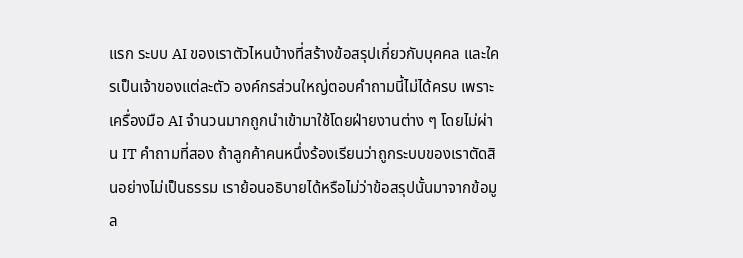แรก ระบบ AI ของเราตัวไหนบ้างที่สร้างข้อสรุปเกี่ยวกับบุคคล และใครเป็นเจ้าของแต่ละตัว องค์กรส่วนใหญ่ตอบคำถามนี้ไม่ได้ครบ เพราะเครื่องมือ AI จำนวนมากถูกนำเข้ามาใช้โดยฝ่ายงานต่าง ๆ โดยไม่ผ่าน IT คำถามที่สอง ถ้าลูกค้าคนหนึ่งร้องเรียนว่าถูกระบบของเราตัดสินอย่างไม่เป็นธรรม เราย้อนอธิบายได้หรือไม่ว่าข้อสรุปนั้นมาจากข้อมูล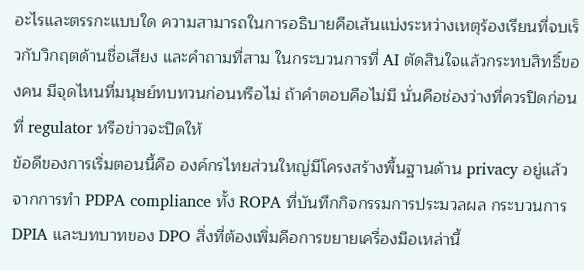อะไรและตรรกะแบบใด ความสามารถในการอธิบายคือเส้นแบ่งระหว่างเหตุร้องเรียนที่จบเร็วกับวิกฤตด้านชื่อเสียง และคำถามที่สาม ในกระบวนการที่ AI ตัดสินใจแล้วกระทบสิทธิ์ของคน มีจุดไหนที่มนุษย์ทบทวนก่อนหรือไม่ ถ้าคำตอบคือไม่มี นั่นคือช่องว่างที่ควรปิดก่อนที่ regulator หรือข่าวจะปิดให้
ข้อดีของการเริ่มตอนนี้คือ องค์กรไทยส่วนใหญ่มีโครงสร้างพื้นฐานด้าน privacy อยู่แล้วจากการทำ PDPA compliance ทั้ง ROPA ที่บันทึกกิจกรรมการประมวลผล กระบวนการ DPIA และบทบาทของ DPO สิ่งที่ต้องเพิ่มคือการขยายเครื่องมือเหล่านี้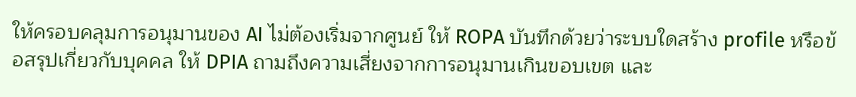ให้ครอบคลุมการอนุมานของ AI ไม่ต้องเริ่มจากศูนย์ ให้ ROPA บันทึกด้วยว่าระบบใดสร้าง profile หรือข้อสรุปเกี่ยวกับบุคคล ให้ DPIA ถามถึงความเสี่ยงจากการอนุมานเกินขอบเขต และ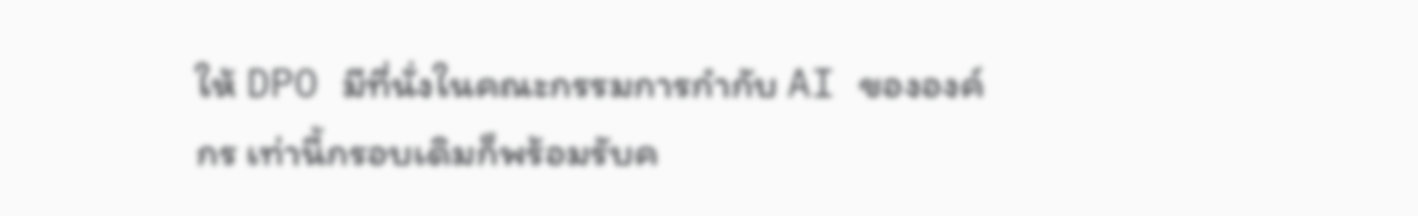ให้ DPO มีที่นั่งในคณะกรรมการกำกับ AI ขององค์กร เท่านี้กรอบเดิมก็พร้อมรับค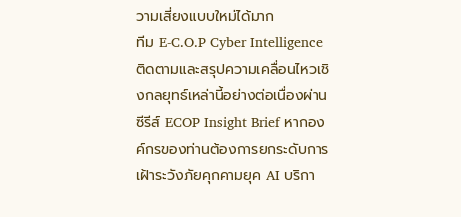วามเสี่ยงแบบใหม่ได้มาก
ทีม E-C.O.P Cyber Intelligence ติดตามและสรุปความเคลื่อนไหวเชิงกลยุทธ์เหล่านี้อย่างต่อเนื่องผ่านซีรีส์ ECOP Insight Brief หากองค์กรของท่านต้องการยกระดับการเฝ้าระวังภัยคุกคามยุค AI บริกา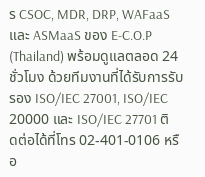ร CSOC, MDR, DRP, WAFaaS และ ASMaaS ของ E-C.O.P (Thailand) พร้อมดูแลตลอด 24 ชั่วโมง ด้วยทีมงานที่ได้รับการรับรอง ISO/IEC 27001, ISO/IEC 20000 และ ISO/IEC 27701 ติดต่อได้ที่โทร 02-401-0106 หรือ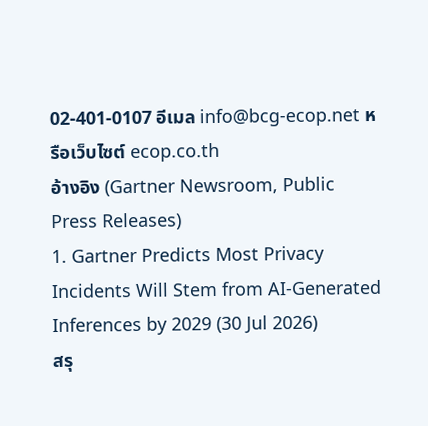02-401-0107 อีเมล info@bcg-ecop.net หรือเว็บไซต์ ecop.co.th
อ้างอิง (Gartner Newsroom, Public Press Releases)
1. Gartner Predicts Most Privacy Incidents Will Stem from AI-Generated Inferences by 2029 (30 Jul 2026)
สรุ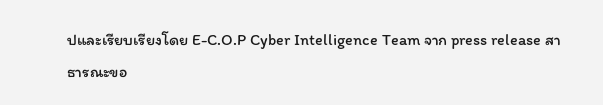ปและเรียบเรียงโดย E-C.O.P Cyber Intelligence Team จาก press release สาธารณะขอ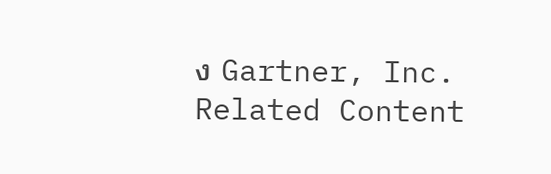ง Gartner, Inc.
Related Content